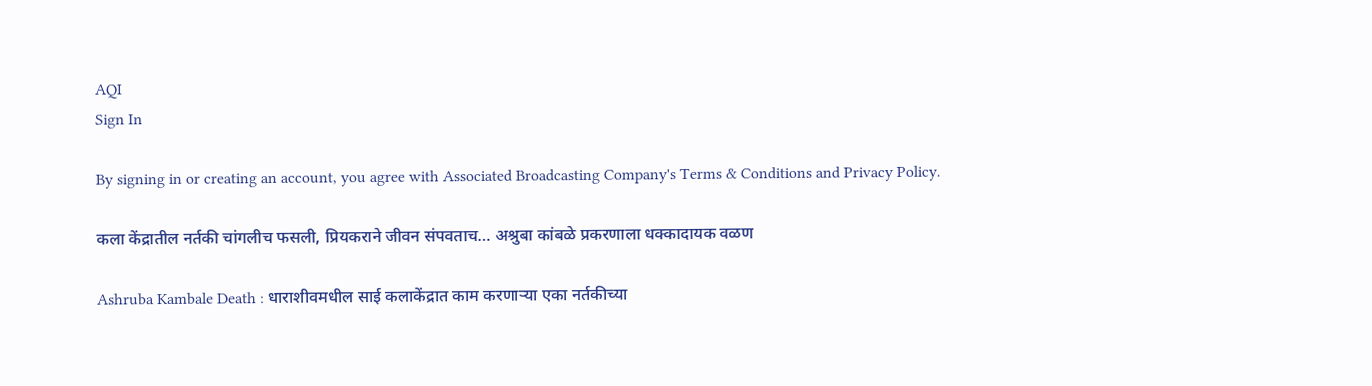AQI
Sign In

By signing in or creating an account, you agree with Associated Broadcasting Company's Terms & Conditions and Privacy Policy.

कला केंद्रातील नर्तकी चांगलीच फसली, प्रियकराने जीवन संपवताच… अश्रुबा कांबळे प्रकरणाला धक्कादायक वळण

Ashruba Kambale Death : धाराशीवमधील साई कलाकेंद्रात काम करणाऱ्या एका नर्तकीच्या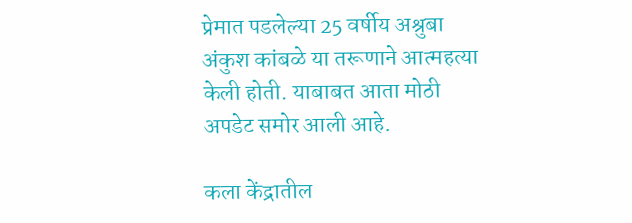प्रेमात पडलेल्या 25 वर्षीय अश्रुबा अंकुश कांबळे या तरूणाने आत्महत्या केली होती. याबाबत आता मोठी अपडेट समोर आली आहे.

कला केंद्रातील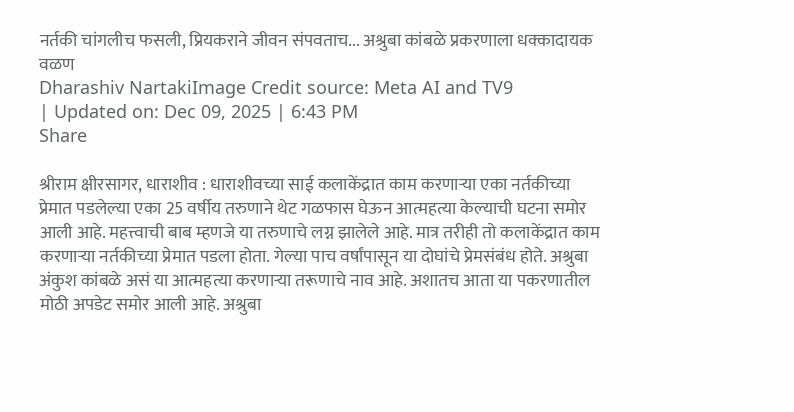नर्तकी चांगलीच फसली, प्रियकराने जीवन संपवताच... अश्रुबा कांबळे प्रकरणाला धक्कादायक वळण
Dharashiv NartakiImage Credit source: Meta AI and TV9
| Updated on: Dec 09, 2025 | 6:43 PM
Share

श्रीराम क्षीरसागर, धाराशीव : धाराशीवच्या साई कलाकेंद्रात काम करणाऱ्या एका नर्तकीच्या प्रेमात पडलेल्या एका 25 वर्षीय तरुणाने थेट गळफास घेऊन आत्महत्या केल्याची घटना समोर आली आहे. महत्त्वाची बाब म्हणजे या तरुणाचे लग्न झालेले आहे. मात्र तरीही तो कलाकेंद्रात काम करणाऱ्या नर्तकीच्या प्रेमात पडला होता. गेल्या पाच वर्षांपासून या दोघांचे प्रेमसंबंध होते. अश्रुबा अंकुश कांबळे असं या आत्महत्या करणाऱ्या तरूणाचे नाव आहे. अशातच आता या पकरणातील मोठी अपडेट समोर आली आहे. अश्रुबा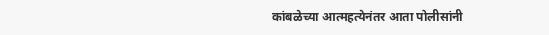कांबळेच्या आत्महत्येनंतर आता पोलीसांनी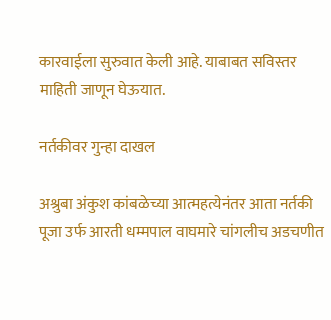कारवाईला सुरुवात केली आहे. याबाबत सविस्तर माहिती जाणून घेऊयात.

नर्तकीवर गुन्हा दाखल

अश्रुबा अंकुश कांबळेच्या आत्महत्येनंतर आता नर्तकी पूजा उर्फ आरती धम्मपाल वाघमारे चांगलीच अडचणीत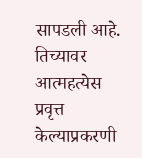सापडली आहे. तिच्यावर आत्महत्येस प्रवृत्त केल्याप्रकरणी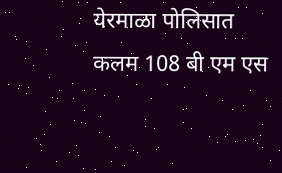येरमाळा पोलिसात कलम 108 बी एम एस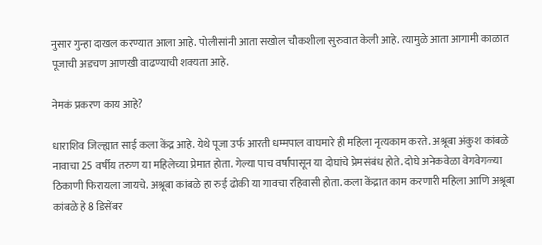नुसार गुन्हा दाखल करण्यात आला आहे. पोलीसांनी आता सखोल चौकशीला सुरुवात केली आहे. त्यामुळे आता आगामी काळात पूजाची अडचण आणखी वाढण्याची शक्यता आहे.

नेमकं प्रकरण काय आहे?

धाराशिव जिल्ह्यात साई कला केंद्र आहे. येथे पूजा उर्फ आरती धम्मपाल वाघमारे ही महिला नृत्यकाम करते. अश्रूबा अंकुश कांबळे नावाचा 25 वर्षीय तरुण या महिलेच्या प्रेमात होता. गेल्या पाच वर्षांपासून या दोघांचे प्रेमसंबंध होते. दोघे अनेकवेळा वेगवेगळ्या ठिकाणी फिरायला जायचे. अश्रूबा कांबळे हा रुई ढोकी या गावचा रहिवासी होता. कला केंद्रात काम करणारी महिला आणि अश्रूबा कांबळे हे 8 डिसेंबर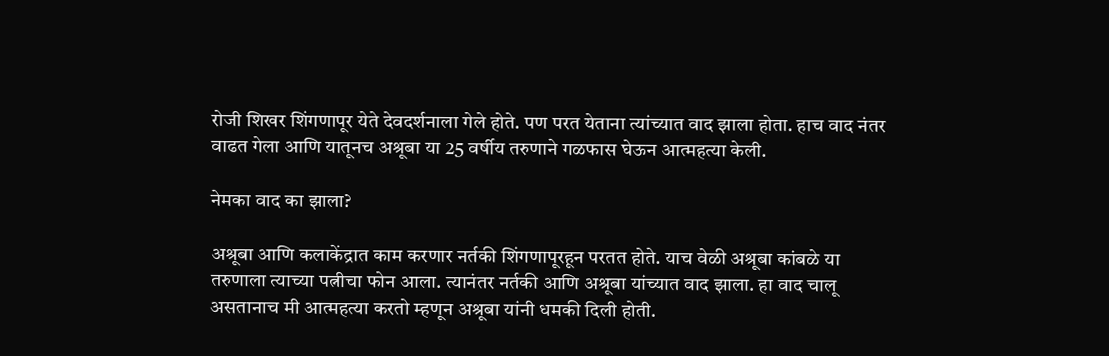रोजी शिखर शिंगणापूर येते देवदर्शनाला गेले होते. पण परत येताना त्यांच्यात वाद झाला होता. हाच वाद नंतर वाढत गेला आणि यातूनच अश्रूबा या 25 वर्षीय तरुणाने गळफास घेऊन आत्महत्या केली.

नेमका वाद का झाला?

अश्रूबा आणि कलाकेंद्रात काम करणार नर्तकी शिंगणापूरहून परतत होते. याच वेळी अश्रूबा कांबळे या तरुणाला त्याच्या पत्नीचा फोन आला. त्यानंतर नर्तकी आणि अश्रूबा यांच्यात वाद झाला. हा वाद चालू असतानाच मी आत्महत्या करतो म्हणून अश्रूबा यांनी धमकी दिली होती.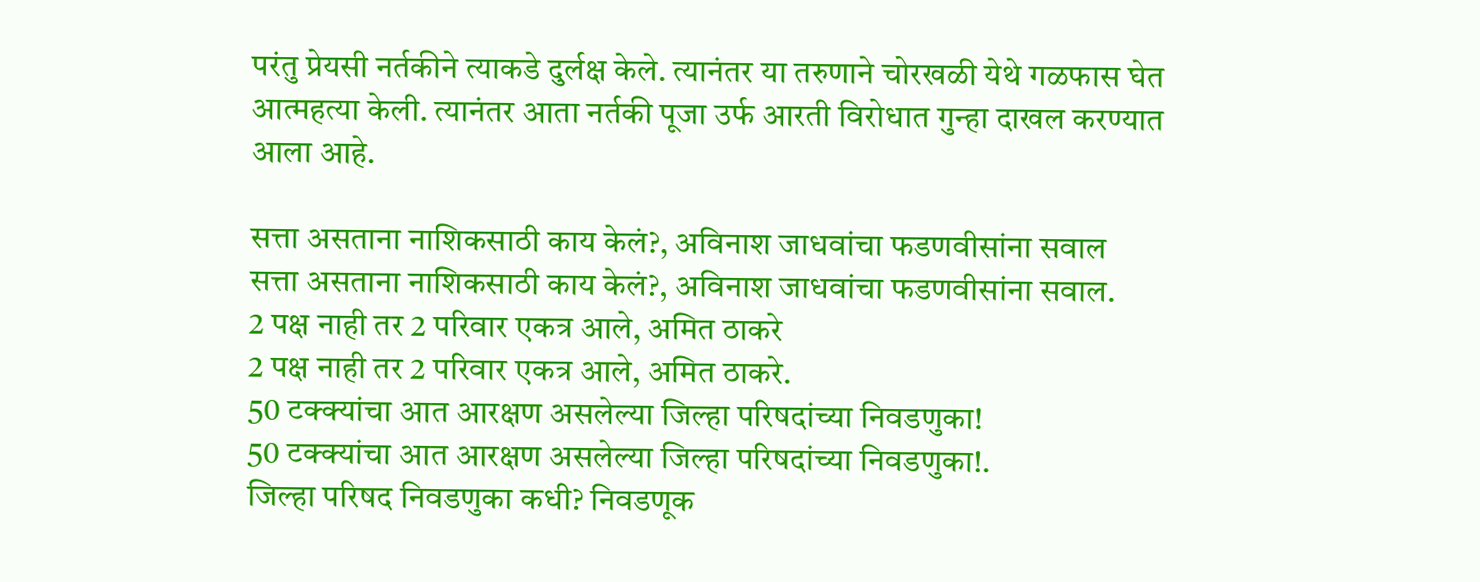परंतु प्रेयसी नर्तकीने त्याकडे दुर्लक्ष केले. त्यानंतर या तरुणाने चोरखळी येथे गळफास घेत आत्महत्या केली. त्यानंतर आता नर्तकी पूजा उर्फ आरती विरोधात गुन्हा दाखल करण्यात आला आहे.

सत्ता असताना नाशिकसाठी काय केलं?, अविनाश जाधवांचा फडणवीसांना सवाल
सत्ता असताना नाशिकसाठी काय केलं?, अविनाश जाधवांचा फडणवीसांना सवाल.
2 पक्ष नाही तर 2 परिवार एकत्र आले, अमित ठाकरे
2 पक्ष नाही तर 2 परिवार एकत्र आले, अमित ठाकरे.
50 टक्क्यांचा आत आरक्षण असलेल्या जिल्हा परिषदांच्या निवडणुका!
50 टक्क्यांचा आत आरक्षण असलेल्या जिल्हा परिषदांच्या निवडणुका!.
जिल्हा परिषद निवडणुका कधी? निवडणूक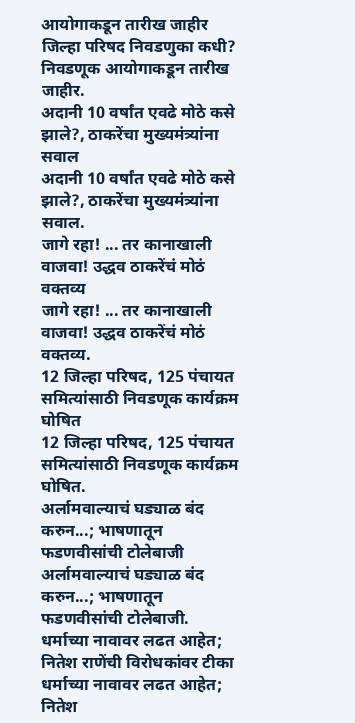आयोगाकडून तारीख जाहीर
जिल्हा परिषद निवडणुका कधी? निवडणूक आयोगाकडून तारीख जाहीर.
अदानी 10 वर्षांत एवढे मोठे कसे झाले?, ठाकरेंचा मुख्यमंत्र्यांना सवाल
अदानी 10 वर्षांत एवढे मोठे कसे झाले?, ठाकरेंचा मुख्यमंत्र्यांना सवाल.
जागे रहा! ... तर कानाखाली वाजवा! उद्धव ठाकरेंचं मोठं वक्तव्य
जागे रहा! ... तर कानाखाली वाजवा! उद्धव ठाकरेंचं मोठं वक्तव्य.
12 जिल्हा परिषद, 125 पंचायत समित्यांसाठी निवडणूक कार्यक्रम घोषित
12 जिल्हा परिषद, 125 पंचायत समित्यांसाठी निवडणूक कार्यक्रम घोषित.
अर्लामवाल्याचं घड्याळ बंद करुन...; भाषणातून फडणवीसांची टोलेबाजी
अर्लामवाल्याचं घड्याळ बंद करुन...; भाषणातून फडणवीसांची टोलेबाजी.
धर्माच्या नावावर लढत आहेत; नितेश राणेंची विरोधकांवर टीका
धर्माच्या नावावर लढत आहेत; नितेश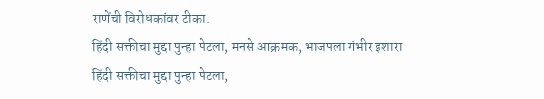राणेंची विरोधकांवर टीका.
हिंदी सक्तीचा मुद्दा पुन्हा पेटला, मनसे आक्रमक, भाजपला गंभीर इशारा
हिंदी सक्तीचा मुद्दा पुन्हा पेटला,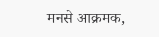मनसे आक्रमक,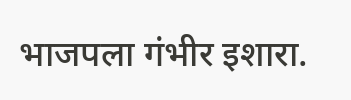भाजपला गंभीर इशारा.